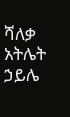ሻለቃ አትሌት ኃይሌ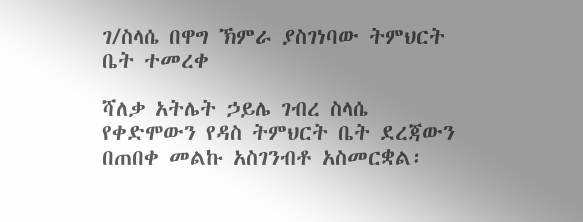ገ/ስላሴ በዋግ ኽምራ ያስገነባው ትምህርት ቤት ተመረቀ

ሻለቃ አትሌት ኃይሌ ገብረ ስላሴ የቀድሞውን የዳስ ትምህርት ቤት ደረጃውን በጠበቀ መልኩ አስገንብቶ አስመርቋል፡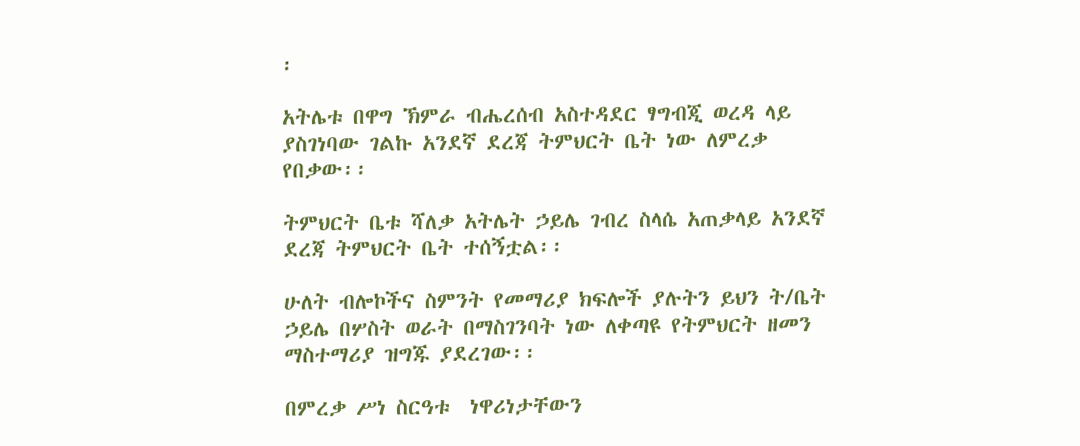፡

አትሌቱ በዋግ ኽምራ ብሔረሰብ አስተዳደር ፃግብጂ ወረዳ ላይ ያስገነባው ገልኩ አንደኛ ደረጃ ትምህርት ቤት ነው ለምረቃ የበቃው፡፡

ትምህርት ቤቱ ሻለቃ አትሌት ኃይሌ ገብረ ስላሴ አጠቃላይ አንደኛ ደረጃ ትምህርት ቤት ተሰኝቷል፡፡

ሁለት ብሎኮችና ስምንት የመማሪያ ክፍሎች ያሉትን ይህን ት/ቤት ኃይሌ በሦስት ወራት በማስገንባት ነው ለቀጣዩ የትምህርት ዘመን ማስተማሪያ ዝግጁ ያደረገው፡፡

በምረቃ ሥነ ስርዓቱ  ነዋሪነታቸውን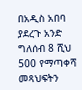በአዲስ አበባ ያደረጉ አንድ ግለሰብ 8 ሺህ 500 የማጣቀሻ መጻህፍትን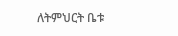ለትምህርት ቤቱ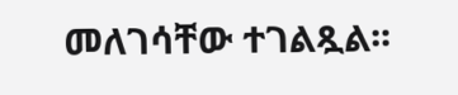መለገሳቸው ተገልጿል፡፡